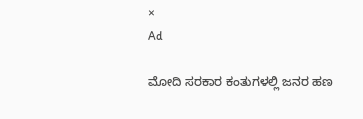×
Ad

ಮೋದಿ ಸರಕಾರ ಕಂತುಗಳಲ್ಲಿ ಜನರ ಹಣ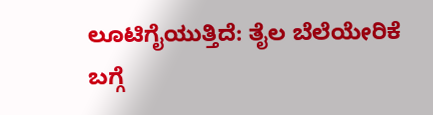ಲೂಟಿಗೈಯುತ್ತಿದೆ: ತೈಲ ಬೆಲೆಯೇರಿಕೆ ಬಗ್ಗೆ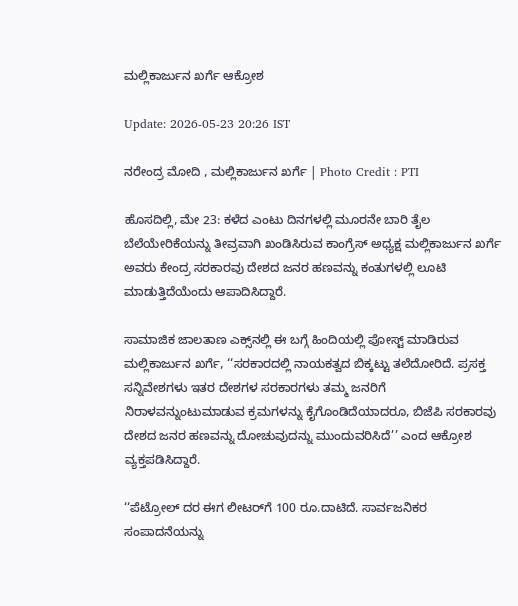ಮಲ್ಲಿಕಾರ್ಜುನ ಖರ್ಗೆ ಆಕ್ರೋಶ

Update: 2026-05-23 20:26 IST

ನರೇಂದ್ರ ಮೋದಿ , ಮಲ್ಲಿಕಾರ್ಜುನ ಖರ್ಗೆ | Photo Credit : PTI

ಹೊಸದಿಲ್ಲಿ, ಮೇ 23: ಕಳೆದ ಎಂಟು ದಿನಗಳಲ್ಲಿ ಮೂರನೇ ಬಾರಿ ತೈಲ ಬೆಲೆಯೇರಿಕೆಯನ್ನು ತೀವ್ರವಾಗಿ ಖಂಡಿಸಿರುವ ಕಾಂಗ್ರೆಸ್ ಅಧ್ಯಕ್ಷ ಮಲ್ಲಿಕಾರ್ಜುನ ಖರ್ಗೆ ಅವರು ಕೇಂದ್ರ ಸರಕಾರವು ದೇಶದ ಜನರ ಹಣವನ್ನು ಕಂತುಗಳಲ್ಲಿ ಲೂಟಿ ಮಾಡುತ್ತಿದೆಯೆಂದು ಆಪಾದಿಸಿದ್ದಾರೆ.

ಸಾಮಾಜಿಕ ಜಾಲತಾಣ ಎಕ್ಸ್‌ನಲ್ಲಿ ಈ ಬಗ್ಗೆ ಹಿಂದಿಯಲ್ಲಿ ಪೋಸ್ಟ್ ಮಾಡಿರುವ ಮಲ್ಲಿಕಾರ್ಜುನ ಖರ್ಗೆ, ‘‘ಸರಕಾರದಲ್ಲಿ ನಾಯಕತ್ವದ ಬಿಕ್ಕಟ್ಟು ತಲೆದೋರಿದೆ. ಪ್ರಸಕ್ತ ಸನ್ನಿವೇಶಗಳು ಇತರ ದೇಶಗಳ ಸರಕಾರಗಳು ತಮ್ಮ ಜನರಿಗೆ ನಿರಾಳವನ್ನುಂಟುಮಾಡುವ ಕ್ರಮಗಳನ್ನು ಕೈಗೊಂಡಿದೆಯಾದರೂ, ಬಿಜೆಪಿ ಸರಕಾರವು ದೇಶದ ಜನರ ಹಣವನ್ನು ದೋಚುವುದನ್ನು ಮುಂದುವರಿಸಿದೆ’’ ಎಂದ ಆಕ್ರೋಶ ವ್ಯಕ್ತಪಡಿಸಿದ್ದಾರೆ.

‘‘ಪೆಟ್ರೋಲ್ ದರ ಈಗ ಲೀಟರ್‌ಗೆ 100 ರೂ.ದಾಟಿದೆ. ಸಾರ್ವಜನಿಕರ ಸಂಪಾದನೆಯನ್ನು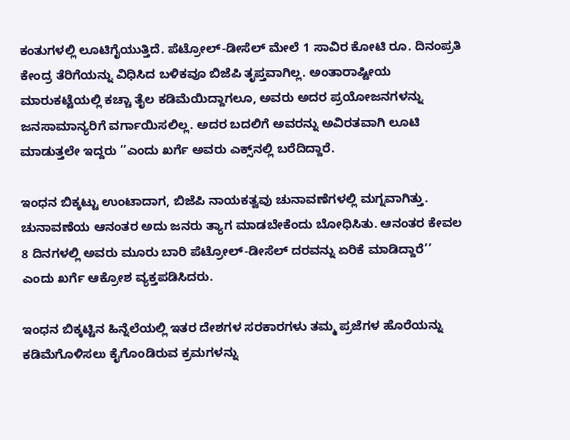ಕಂತುಗಳಲ್ಲಿ ಲೂಟಿಗೈಯುತ್ತಿದೆ. ಪೆಟ್ರೋಲ್-ಡೀಸೆಲ್ ಮೇಲೆ 1 ಸಾವಿರ ಕೋಟಿ ರೂ. ದಿನಂಪ್ರತಿ ಕೇಂದ್ರ ತೆರಿಗೆಯನ್ನು ವಿಧಿಸಿದ ಬಳಿಕವೂ ಬಿಜೆಪಿ ತೃಪ್ತವಾಗಿಲ್ಲ. ಅಂತಾರಾಷ್ಟೀಯ ಮಾರುಕಟ್ಟೆಯಲ್ಲಿ ಕಚ್ಚಾ ತೈಲ ಕಡಿಮೆಯಿದ್ದಾಗಲೂ, ಅವರು ಅದರ ಪ್ರಯೋಜನಗಳನ್ನು ಜನಸಾಮಾನ್ಯರಿಗೆ ವರ್ಗಾಯಿಸಲಿಲ್ಲ. ಅದರ ಬದಲಿಗೆ ಅವರನ್ನು ಅವಿರತವಾಗಿ ಲೂಟಿ ಮಾಡುತ್ತಲೇ ಇದ್ದರು ’’ಎಂದು ಖರ್ಗೆ ಅವರು ಎಕ್ಸ್‌ನಲ್ಲಿ ಬರೆದಿದ್ದಾರೆ.

ಇಂಧನ ಬಿಕ್ಕಟ್ಟು ಉಂಟಾದಾಗ, ಬಿಜೆಪಿ ನಾಯಕತ್ವವು ಚುನಾವಣೆಗಳಲ್ಲಿ ಮಗ್ನವಾಗಿತ್ತು. ಚುನಾವಣೆಯ ಆನಂತರ ಅದು ಜನರು ತ್ಯಾಗ ಮಾಡಬೇಕೆಂದು ಬೋಧಿಸಿತು. ಆನಂತರ ಕೇವಲ 8 ದಿನಗಳಲ್ಲಿ ಅವರು ಮೂರು ಬಾರಿ ಪೆಟ್ರೋಲ್-ಡೀಸೆಲ್ ದರವನ್ನು ಏರಿಕೆ ಮಾಡಿದ್ದಾರೆ’’ ಎಂದು ಖರ್ಗೆ ಆಕ್ರೋಶ ವ್ಯಕ್ತಪಡಿಸಿದರು.

ಇಂಧನ ಬಿಕ್ಕಟ್ಟಿನ ಹಿನ್ನೆಲೆಯಲ್ಲಿ ಇತರ ದೇಶಗಳ ಸರಕಾರಗಳು ತಮ್ಮ ಪ್ರಜೆಗಳ ಹೊರೆಯನ್ನು ಕಡಿಮೆಗೊಳಿಸಲು ಕೈಗೊಂಡಿರುವ ಕ್ರಮಗಳನ್ನು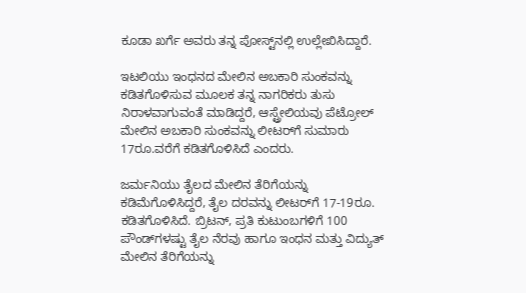ಕೂಡಾ ಖರ್ಗೆ ಅವರು ತನ್ನ ಪೋಸ್ಟ್‌ನಲ್ಲಿ ಉಲ್ಲೇಖಿಸಿದ್ದಾರೆ.

ಇಟಲಿಯು ಇಂಧನದ ಮೇಲಿನ ಅಬಕಾರಿ ಸುಂಕವನ್ನು ಕಡಿತಗೊಳಿಸುವ ಮೂಲಕ ತನ್ನ ನಾಗರಿಕರು ತುಸು ನಿರಾಳವಾಗುವಂತೆ ಮಾಡಿದ್ದರೆ, ಆಸ್ಟ್ರೇಲಿಯವು ಪೆಟ್ರೋಲ್ ಮೇಲಿನ ಅಬಕಾರಿ ಸುಂಕವನ್ನು ಲೀಟರ್‌ಗೆ ಸುಮಾರು 17ರೂ.ವರೆಗೆ ಕಡಿತಗೊಳಿಸಿದೆ ಎಂದರು.

ಜರ್ಮನಿಯು ತೈಲದ ಮೇಲಿನ ತೆರಿಗೆಯನ್ನು ಕಡಿಮೆಗೊಳಿಸಿದ್ದರೆ, ತೈಲ ದರವನ್ನು ಲೀಟರ್‌ಗೆ 17-19ರೂ. ಕಡಿತಗೊಳಿಸಿದೆ. ಬ್ರಿಟನ್, ಪ್ರತಿ ಕುಟುಂಬಗಳಿಗೆ 100 ಪೌಂಡ್‌ಗಳಷ್ಟು ತೈಲ ನೆರವು ಹಾಗೂ ಇಂಧನ ಮತ್ತು ವಿದ್ಯುತ್ ಮೇಲಿನ ತೆರಿಗೆಯನ್ನು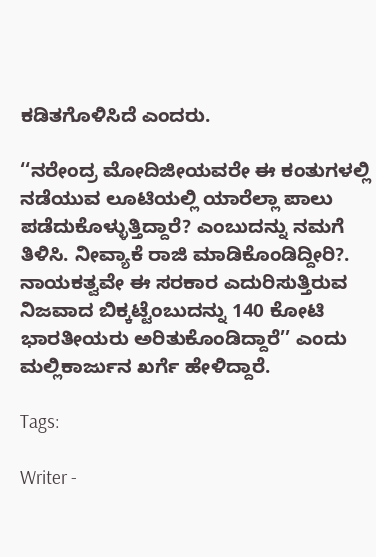ಕಡಿತಗೊಳಿಸಿದೆ ಎಂದರು.

‘‘ನರೇಂದ್ರ ಮೋದಿಜೀಯವರೇ ಈ ಕಂತುಗಳಲ್ಲಿ ನಡೆಯುವ ಲೂಟಿಯಲ್ಲಿ ಯಾರೆಲ್ಲಾ ಪಾಲು ಪಡೆದುಕೊಳ್ಳುತ್ತಿದ್ದಾರೆ? ಎಂಬುದನ್ನು ನಮಗೆ ತಿಳಿಸಿ. ನೀವ್ಯಾಕೆ ರಾಜಿ ಮಾಡಿಕೊಂಡಿದ್ದೀರಿ?. ನಾಯಕತ್ವವೇ ಈ ಸರಕಾರ ಎದುರಿಸುತ್ತಿರುವ ನಿಜವಾದ ಬಿಕ್ಕಟ್ಟೆಂಬುದನ್ನು 140 ಕೋಟಿ ಭಾರತೀಯರು ಅರಿತುಕೊಂಡಿದ್ದಾರೆ’’ ಎಂದು ಮಲ್ಲಿಕಾರ್ಜುನ ಖರ್ಗೆ ಹೇಳಿದ್ದಾರೆ.

Tags:

Writer -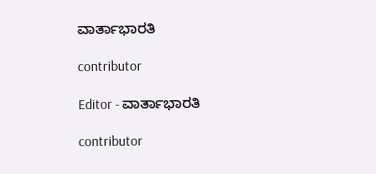ವಾರ್ತಾಭಾರತಿ

contributor

Editor - ವಾರ್ತಾಭಾರತಿ

contributor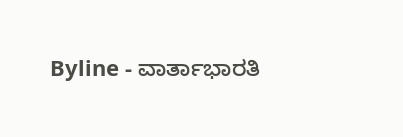Byline - ವಾರ್ತಾಭಾರತಿ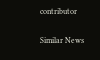contributor

Similar News